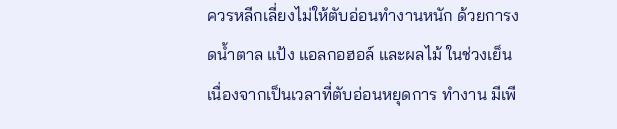ควรหลีกเลี่ยงไม่ให้ตับอ่อนทำงานหนัก ด้วยการงดน้ำตาล แป้ง แอลกอฮอล์ และผลไม้ ในช่วงเย็น เนื่องจากเป็นเวลาที่ตับอ่อนหยุดการ ทำงาน มีเพี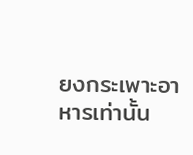ยงกระเพาะอาหารเท่านั้น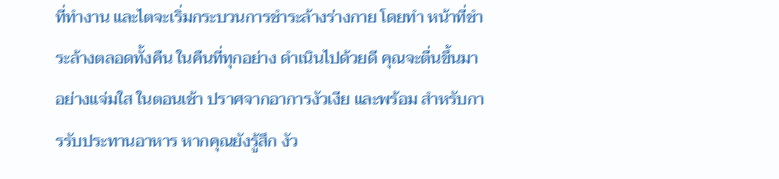ที่ทำงาน และไตจะเริ่มกระบวนการชำระล้างร่างกาย โดยทำ หน้าที่ชำระล้างตลอดทั้งคืน ในคืนที่ทุกอย่าง ดำเนินไปด้วยดี คุณจะตื่นขึ้นมาอย่างแจ่มใส ในตอนเช้า ปราศจากอาการงัวเงีย และพร้อม สำหรับการรับประทานอาหาร หากคุณยังรู้สึก งัว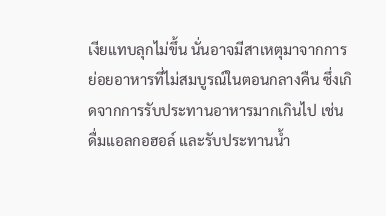เงียแทบลุกไม่ขึ้น นั่นอาจมีสาเหตุมาจากการ ย่อยอาหารที่ไม่สมบูรณ์ในตอนกลางคืน ซึ่งเกิดจากการรับประทานอาหารมากเกินไป เช่น ดื่มแอลกอฮอล์ และรับประทานน้ำ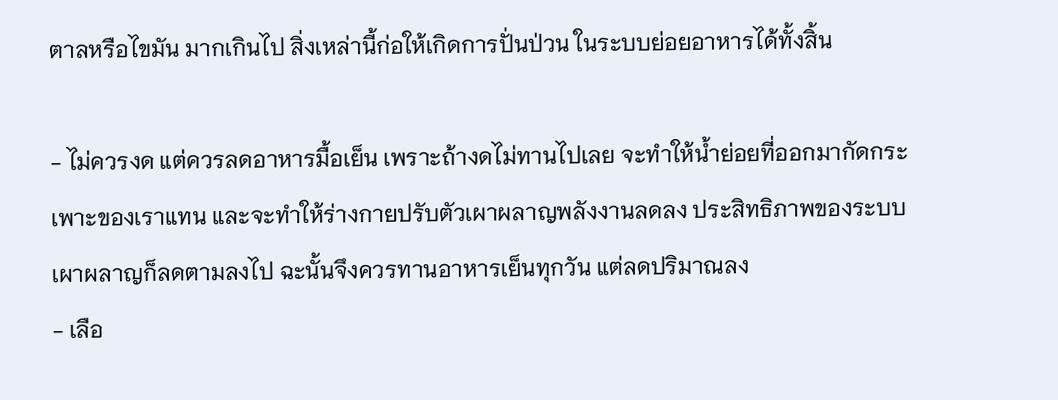ตาลหรือไขมัน มากเกินไป สิ่งเหล่านี้ก่อให้เกิดการปั่นป่วน ในระบบย่อยอาหารได้ทั้งสิ้น

- ไม่ควรงด แต่ควรลดอาหารมื้อเย็น เพราะถ้างดไม่ทานไปเลย จะทำให้น้ำย่อยที่ออกมากัดกระเพาะของเราแทน และจะทำให้ร่างกายปรับตัวเผาผลาญพลังงานลดลง ประสิทธิภาพของระบบเผาผลาญก็ลดตามลงไป ฉะนั้นจึงควรทานอาหารเย็นทุกวัน แต่ลดปริมาณลง
- เลือ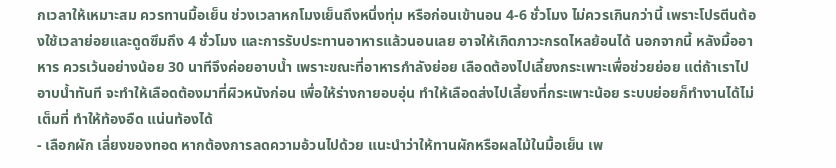กเวลาให้เหมาะสม ควรทานมื้อเย็น ช่วงเวลาหกโมงเย็นถึงหนึ่งทุ่ม หรือก่อนเข้านอน 4-6 ชั่วโมง ไม่ควรเกินกว่านี้ เพราะโปรตีนต้องใช้เวลาย่อยและดูดซึมถึง 4 ชั่วโมง และการรับประทานอาหารแล้วนอนเลย อาจให้เกิดภาวะกรดไหลย้อนได้ นอกจากนี้ หลังมื้ออาหาร ควรเว้นอย่างน้อย 30 นาทีจึงค่อยอาบน้ำ เพราะขณะที่อาหารกำลังย่อย เลือดต้องไปเลี้ยงกระเพาะเพื่อช่วยย่อย แต่ถ้าเราไปอาบน้ำทันที จะทำให้เลือดต้องมาที่ผิวหนังก่อน เพื่อให้ร่างกายอบอุ่น ทำให้เลือดส่งไปเลี้ยงที่กระเพาะน้อย ระบบย่อยก็ทำงานได้ไม่เต็มที่ ทำให้ท้องอืด แน่นท้องได้
- เลือกผัก เลี่ยงของทอด หากต้องการลดความอ้วนไปด้วย แนะนำว่าให้ทานผักหรือผลไม้ในมื้อเย็น เพ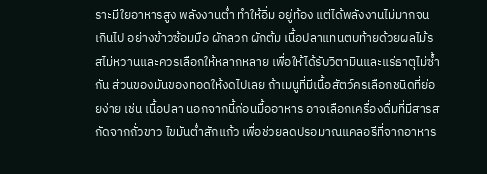ราะมีใยอาหารสูง พลังงานต่ำ ทำให้อิ่ม อยู่ท้อง แต่ได้พลังงานไม่มากจนเกินไป อย่างข้าวซ้อมมือ ผักลวก ผักต้ม เนื้อปลาแทนตบท้ายด้วยผลไม้รสไม่หวานและควรเลือกให้หลากหลาย เพื่อให้ได้รับวิตามินและแร่ธาตุไม่ซ้ำกัน ส่วนของมันของทอดให้งดไปเลย ถ้าเมนูที่มีเนื้อสัตว์ครเลือกชนิดที่ย่อยง่าย เช่น เนื้อปลา นอกจากนี้ก่อนมื้ออาหาร อาจเลือกเครื่องดื่มที่มีสารสกัดจากถั่วขาว ไขมันต่ำสักแก้ว เพื่อช่วยลดปรอมาณแคลอรีที่จากอาหาร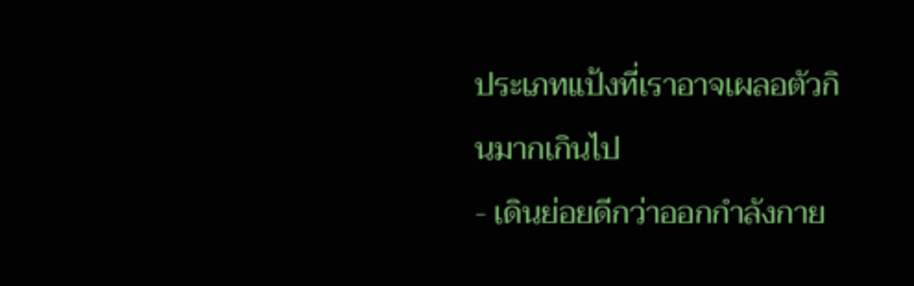ประเภทแป้งที่เราอาจเผลอตัวกินมากเกินไป
- เดินย่อยดีกว่าออกกำลังกาย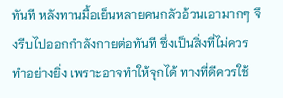ทันที หลังทานมื้อเย็นหลายคนกลัวอ้วนเอามากๆ จึงรีบไปออกกำลังกายต่อทันที ซึ่งเป็นสิ่งที่ไม่ควรทำอย่างยิ่ง เพราะอาจทำให้จุกได้ ทางที่ดีควรใช้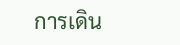การเดิน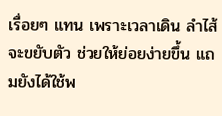เรื่อยๆ แทน เพราะเวลาเดิน ลำไส้จะขยับตัว ช่วยให้ย่อยง่ายขึ้น แถมยังได้ใช้พ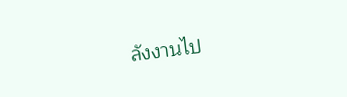ลังงานไป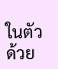ในตัวด้วย